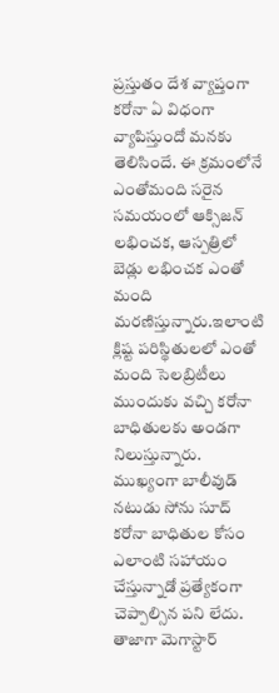ప్రస్తుతం దేశ వ్యాప్తంగా కరోనా ఏ విధంగా వ్యాపిస్తుందో మనకు తెలిసిందే. ఈ క్రమంలోనే ఎంతోమంది సరైన సమయంలో ఆక్సిజన్ లభించక, ఆస్పత్రిలో బెడ్లు లభించక ఎంతో మంది మరణిస్తున్నారు.ఇలాంటి క్లిష్ట పరిస్థితులలో ఎంతో మంది సెలబ్రిటీలు ముందుకు వచ్చి కరోనా బాధితులకు అండగా నిలుస్తున్నారు. ముఖ్యంగా బాలీవుడ్ నటుడు సోను సూద్ కరోనా బాధితుల కోసం ఎలాంటి సహాయం చేస్తున్నాడో ప్రత్యేకంగా చెప్పాల్సిన పని లేదు.
తాజాగా మెగాస్టార్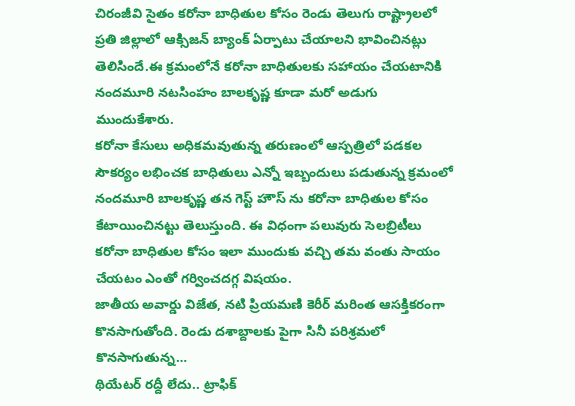చిరంజీవి సైతం కరోనా బాధితుల కోసం రెండు తెలుగు రాష్ట్రాలలో ప్రతి జిల్లాలో ఆక్సిజన్ బ్యాంక్ ఏర్పాటు చేయాలని భావించినట్లు తెలిసిందే.ఈ క్రమంలోనే కరోనా బాధితులకు సహాయం చేయటానికి నందమూరి నటసింహం బాలకృష్ణ కూడా మరో అడుగు ముందుకేశారు.
కరోనా కేసులు అధికమవుతున్న తరుణంలో ఆస్పత్రిలో పడకల సౌకర్యం లభించక బాధితులు ఎన్నో ఇబ్బందులు పడుతున్న క్రమంలో నందమూరి బాలకృష్ణ తన గెస్ట్ హౌస్ ను కరోనా బాధితుల కోసం కేటాయించినట్టు తెలుస్తుంది. ఈ విధంగా పలువురు సెలబ్రిటీలు కరోనా బాధితుల కోసం ఇలా ముందుకు వచ్చి తమ వంతు సాయం చేయటం ఎంతో గర్వించదగ్గ విషయం.
జాతీయ అవార్డు విజేత, నటి ప్రియమణి కెరీర్ మరింత ఆసక్తికరంగా కొనసాగుతోంది. రెండు దశాబ్దాలకు పైగా సినీ పరిశ్రమలో కొనసాగుతున్న…
థియేటర్ రద్దీ లేదు.. ట్రాఫిక్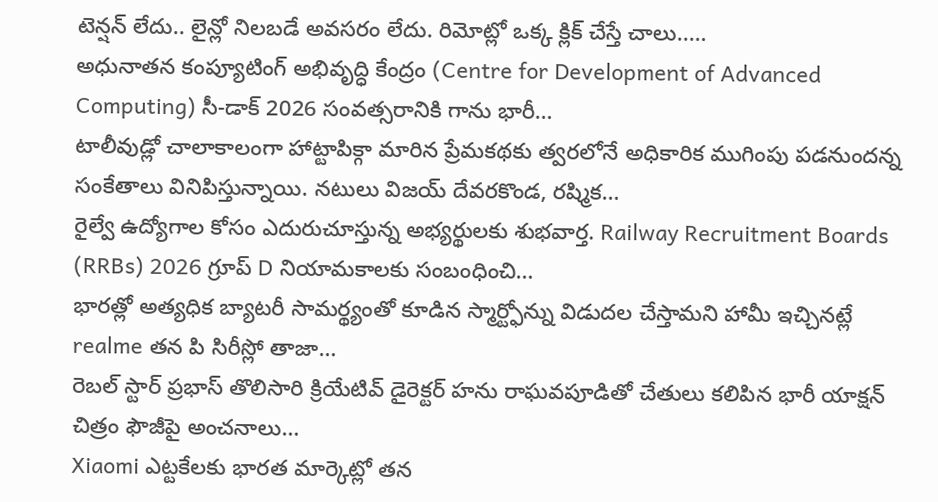టెన్షన్ లేదు.. లైన్లో నిలబడే అవసరం లేదు. రిమోట్లో ఒక్క క్లిక్ చేస్తే చాలు..…
అధునాతన కంప్యూటింగ్ అభివృద్ధి కేంద్రం (Centre for Development of Advanced Computing) సీ-డాక్ 2026 సంవత్సరానికి గాను భారీ…
టాలీవుడ్లో చాలాకాలంగా హాట్టాపిక్గా మారిన ప్రేమకథకు త్వరలోనే అధికారిక ముగింపు పడనుందన్న సంకేతాలు వినిపిస్తున్నాయి. నటులు విజయ్ దేవరకొండ, రష్మిక…
రైల్వే ఉద్యోగాల కోసం ఎదురుచూస్తున్న అభ్యర్థులకు శుభవార్త. Railway Recruitment Boards (RRBs) 2026 గ్రూప్ D నియామకాలకు సంబంధించి…
భారత్లో అత్యధిక బ్యాటరీ సామర్థ్యంతో కూడిన స్మార్ట్ఫోన్ను విడుదల చేస్తామని హామీ ఇచ్చినట్లే realme తన పి సిరీస్లో తాజా…
రెబల్ స్టార్ ప్రభాస్ తొలిసారి క్రియేటివ్ డైరెక్టర్ హను రాఘవపూడితో చేతులు కలిపిన భారీ యాక్షన్ చిత్రం ఫౌజీపై అంచనాలు…
Xiaomi ఎట్టకేలకు భారత మార్కెట్లో తన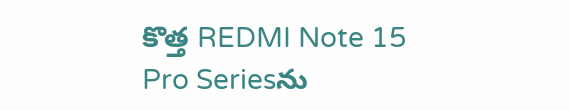కొత్త REDMI Note 15 Pro Seriesను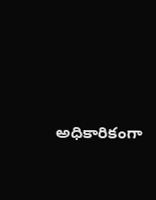అధికారికంగా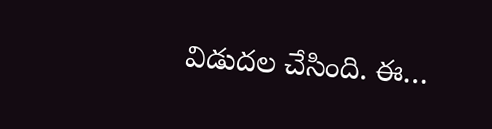విడుదల చేసింది. ఈ…